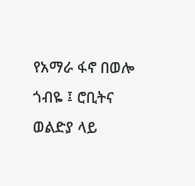የአማራ ፋኖ በወሎ ጎብዬ ፤ ሮቢትና ወልድያ ላይ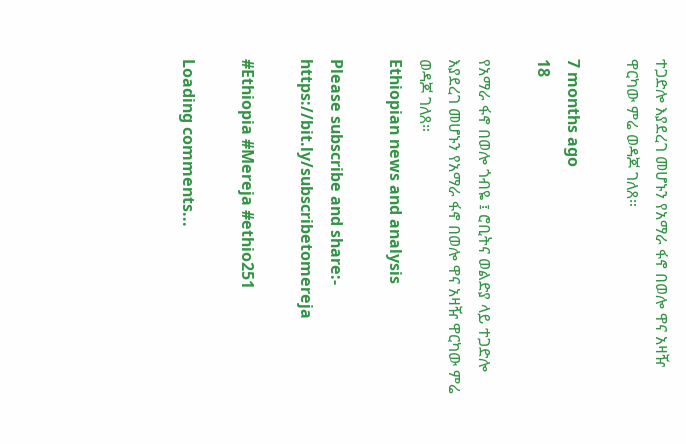ተጋድሎ እያደረገ መሆኑን የአማራ ፋኖ በወሎ ዋና አዛዥ ዋርካው ምሬ ወዳጆ ገለጸ።

7 months ago
18

የአማራ ፋኖ በወሎ ጎብዬ ፤ ሮቢትና ወልድያ ላይ ተጋድሎ እያደረገ መሆኑን የአማራ ፋኖ በወሎ ዋና አዛዥ ዋርካው ምሬ ወዳጆ ገለጸ።
Ethiopian news and analysis

Please subscribe and share:- https://bit.ly/subscribetomereja

#Ethiopia #Mereja #ethio251

Loading comments...